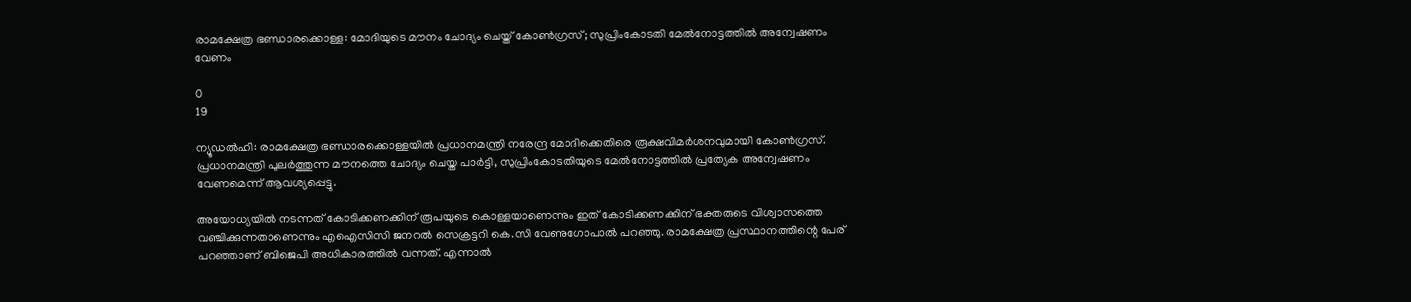രാമക്ഷേത്ര ഭണ്ഡാരക്കൊള്ള: മോദിയുടെ മൗനം ചോദ്യം ചെയ്ത് കോൺഗ്രസ്; സുപ്രിംകോടതി മേൽനോട്ടത്തിൽ അന്വേഷണം വേണം

0
19

ന്യൂഡല്‍ഹി: രാമക്ഷേത്ര ഭണ്ഡാരക്കൊള്ളയില്‍ പ്രധാനമന്ത്രി നരേന്ദ്ര മോദിക്കെതിരെ രൂക്ഷവിമർശനവുമായി കോൺഗ്രസ്. പ്രധാനമന്ത്രി പുലർത്തുന്ന മൗനത്തെ ചോദ്യം ചെയ്ത പാർട്ടി, സുപ്രിംകോടതിയുടെ മേൽനോട്ടത്തിൽ പ്രത്യേക അന്വേഷണം വേണമെന്ന് ആവശ്യപ്പെട്ടു.

അയോധ്യയിൽ നടന്നത് കോടിക്കണക്കിന് രൂപയുടെ കൊള്ളയാണെന്നും ഇത് കോടിക്കണക്കിന് ഭക്തരുടെ വിശ്വാസത്തെ വഞ്ചിക്കുന്നതാണെന്നും എഐസിസി ജനറല്‍ സെക്രട്ടറി കെ.സി വേണുഗോപാല്‍ പറഞ്ഞു. രാമക്ഷേത്ര പ്രസ്ഥാനത്തിന്റെ പേര് പറഞ്ഞാണ് ബിജെപി അധികാരത്തിൽ വന്നത്. എന്നാൽ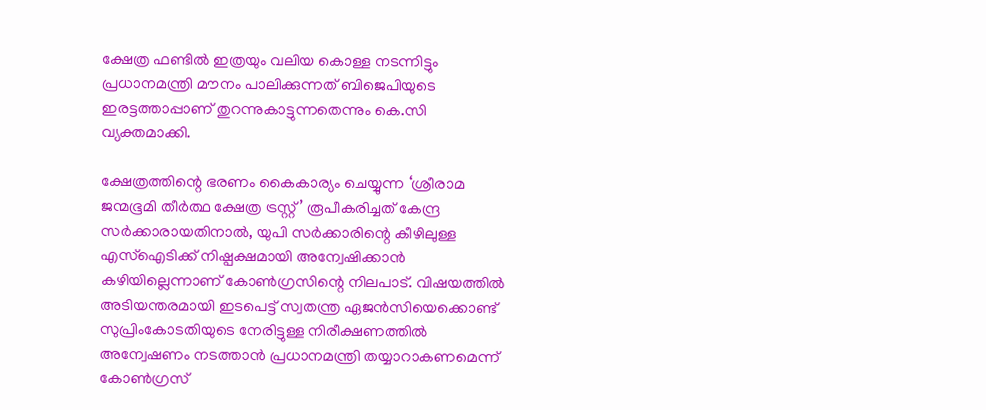ക്ഷേത്ര ഫണ്ടിൽ ഇത്രയും വലിയ കൊള്ള നടന്നിട്ടും പ്രധാനമന്ത്രി മൗനം പാലിക്കുന്നത് ബിജെപിയുടെ ഇരട്ടത്താപ്പാണ് തുറന്നുകാട്ടുന്നതെന്നും കെ.സി വ്യക്തമാക്കി.

ക്ഷേത്രത്തിന്റെ ഭരണം കൈകാര്യം ചെയ്യുന്ന ‘ശ്രീരാമ ജന്മഭൂമി തീർത്ഥ ക്ഷേത്ര ട്രസ്റ്റ്’ രൂപീകരിച്ചത് കേന്ദ്ര സർക്കാരായതിനാൽ, യുപി സർക്കാരിന്റെ കീഴിലുള്ള എസ്ഐടിക്ക് നിഷ്പക്ഷമായി അന്വേഷിക്കാൻ കഴിയില്ലെന്നാണ് കോൺഗ്രസിന്റെ നിലപാട്. വിഷയത്തിൽ അടിയന്തരമായി ഇടപെട്ട് സ്വതന്ത്ര ഏജൻസിയെക്കൊണ്ട് സുപ്രിംകോടതിയുടെ നേരിട്ടുള്ള നിരീക്ഷണത്തിൽ അന്വേഷണം നടത്താൻ പ്രധാനമന്ത്രി തയ്യാറാകണമെന്ന് കോൺഗ്രസ്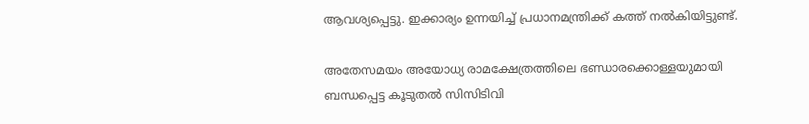ആവശ്യപ്പെട്ടു. ഇക്കാര്യം ഉന്നയിച്ച് പ്രധാനമന്ത്രിക്ക് കത്ത് നല്‍കിയിട്ടുണ്ട്.

അതേസമയം അയോധ്യ രാമക്ഷേത്രത്തിലെ ഭണ്ഡാരക്കൊള്ളയുമായി ബന്ധപ്പെട്ട കൂടുതല്‍ സിസിടിവി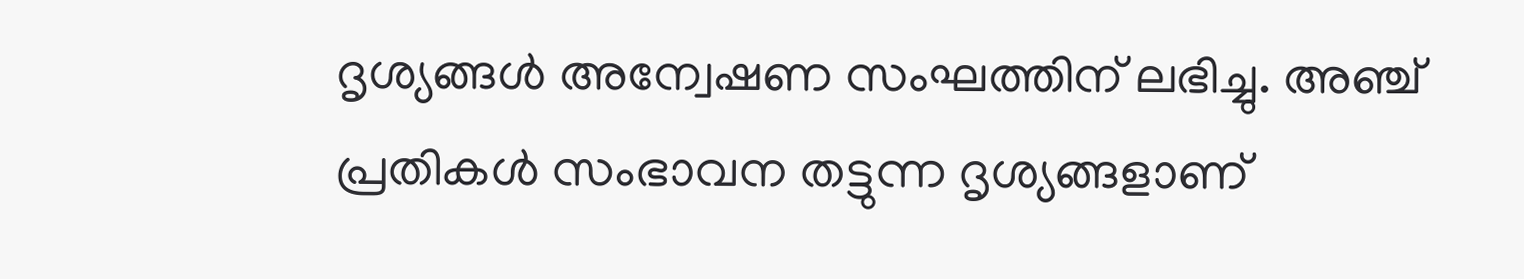ദൃശ്യങ്ങള്‍ അന്വേഷണ സംഘത്തിന് ലഭിച്ചു. അഞ്ച് പ്രതികള്‍ സംഭാവന തട്ടുന്ന ദൃശ്യങ്ങളാണ്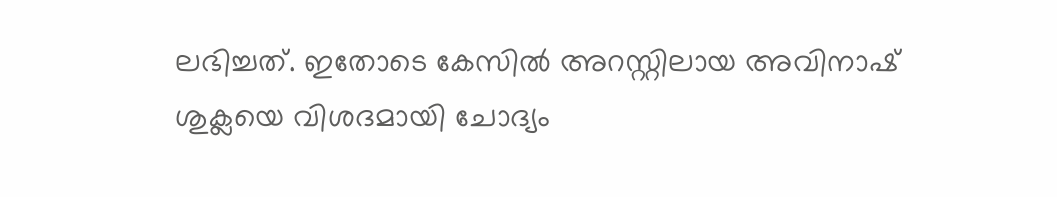ലഭിച്ചത്. ഇതോടെ കേസില്‍ അറസ്റ്റിലായ അവിനാഷ് ശുക്ലയെ വിശദമായി ചോദ്യം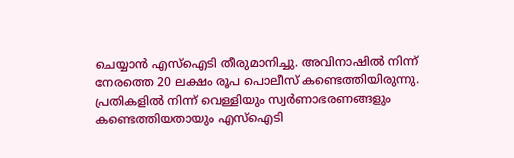ചെയ്യാന്‍ എസ്‌ഐടി തീരുമാനിച്ചു. അവിനാഷില്‍ നിന്ന് നേരത്തെ 20 ലക്ഷം രൂപ പൊലീസ് കണ്ടെത്തിയിരുന്നു. പ്രതികളില്‍ നിന്ന് വെള്ളിയും സ്വര്‍ണാഭരണങ്ങളും കണ്ടെത്തിയതായും എസ്‌ഐടി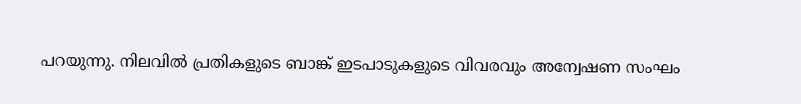പറയുന്നു. നിലവില്‍ പ്രതികളുടെ ബാങ്ക് ഇടപാടുകളുടെ വിവരവും അന്വേഷണ സംഘം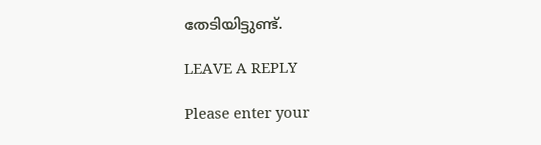തേടിയിട്ടുണ്ട്.

LEAVE A REPLY

Please enter your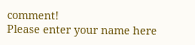comment!
Please enter your name here